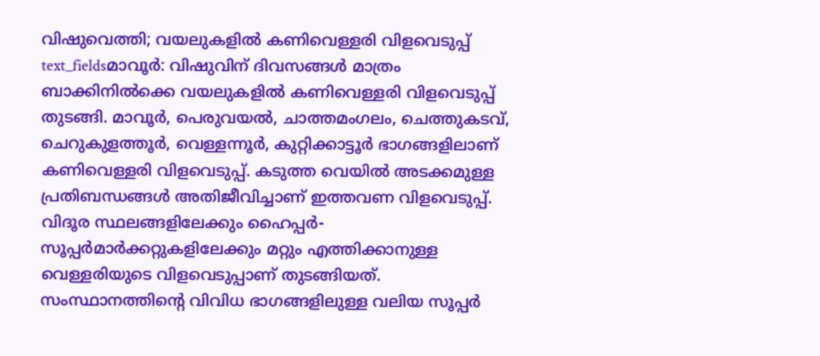വിഷുവെത്തി; വയലുകളിൽ കണിവെള്ളരി വിളവെടുപ്പ്
text_fieldsമാവൂർ: വിഷുവിന് ദിവസങ്ങൾ മാത്രം ബാക്കിനിൽക്കെ വയലുകളിൽ കണിവെള്ളരി വിളവെടുപ്പ് തുടങ്ങി. മാവൂർ, പെരുവയൽ, ചാത്തമംഗലം, ചെത്തുകടവ്, ചെറുകുളത്തൂർ, വെള്ളന്നൂർ, കുറ്റിക്കാട്ടൂർ ഭാഗങ്ങളിലാണ് കണിവെള്ളരി വിളവെടുപ്പ്. കടുത്ത വെയിൽ അടക്കമുള്ള പ്രതിബന്ധങ്ങൾ അതിജീവിച്ചാണ് ഇത്തവണ വിളവെടുപ്പ്.
വിദൂര സ്ഥലങ്ങളിലേക്കും ഹൈപ്പർ-സൂപ്പർമാർക്കറ്റുകളിലേക്കും മറ്റും എത്തിക്കാനുള്ള വെള്ളരിയുടെ വിളവെടുപ്പാണ് തുടങ്ങിയത്. സംസ്ഥാനത്തിന്റെ വിവിധ ഭാഗങ്ങളിലുള്ള വലിയ സൂപ്പർ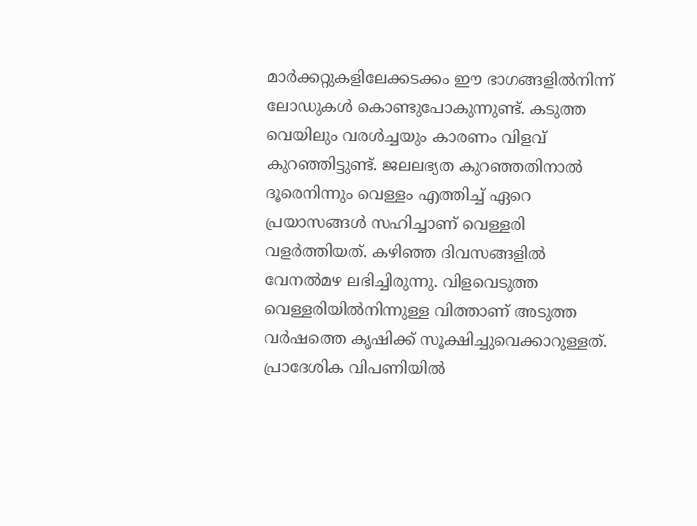മാർക്കറ്റുകളിലേക്കടക്കം ഈ ഭാഗങ്ങളിൽനിന്ന് ലോഡുകൾ കൊണ്ടുപോകുന്നുണ്ട്. കടുത്ത വെയിലും വരൾച്ചയും കാരണം വിളവ് കുറഞ്ഞിട്ടുണ്ട്. ജലലഭ്യത കുറഞ്ഞതിനാൽ ദൂരെനിന്നും വെള്ളം എത്തിച്ച് ഏറെ പ്രയാസങ്ങൾ സഹിച്ചാണ് വെള്ളരി വളർത്തിയത്. കഴിഞ്ഞ ദിവസങ്ങളിൽ വേനൽമഴ ലഭിച്ചിരുന്നു. വിളവെടുത്ത വെള്ളരിയിൽനിന്നുള്ള വിത്താണ് അടുത്ത വർഷത്തെ കൃഷിക്ക് സൂക്ഷിച്ചുവെക്കാറുള്ളത്.
പ്രാദേശിക വിപണിയിൽ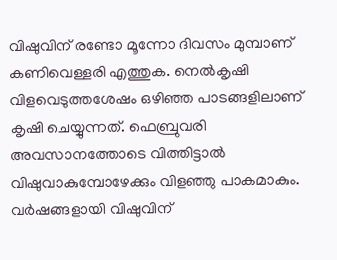വിഷുവിന് രണ്ടോ മൂന്നോ ദിവസം മുമ്പാണ് കണിവെള്ളരി എത്തുക. നെൽകൃഷി വിളവെടുത്തശേഷം ഒഴിഞ്ഞ പാടങ്ങളിലാണ് കൃഷി ചെയ്യുന്നത്. ഫെബ്രുവരി അവസാനത്തോടെ വിത്തിട്ടാൽ വിഷുവാകുമ്പോഴേക്കും വിളഞ്ഞു പാകമാകും. വർഷങ്ങളായി വിഷുവിന്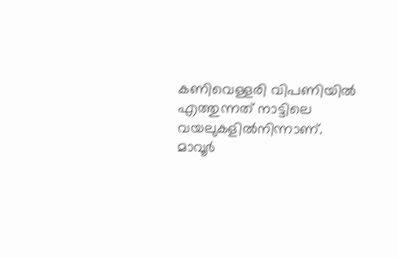കണിവെള്ളരി വിപണിയിൽ എത്തുന്നത് നാട്ടിലെ വയലുകളിൽനിന്നാണ്. മാവൂർ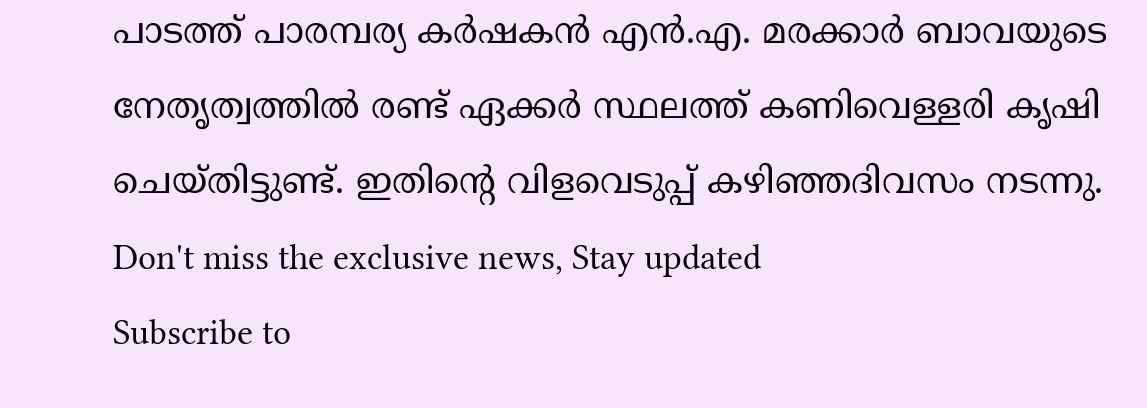പാടത്ത് പാരമ്പര്യ കർഷകൻ എൻ.എ. മരക്കാർ ബാവയുടെ നേതൃത്വത്തിൽ രണ്ട് ഏക്കർ സ്ഥലത്ത് കണിവെള്ളരി കൃഷി ചെയ്തിട്ടുണ്ട്. ഇതിന്റെ വിളവെടുപ്പ് കഴിഞ്ഞദിവസം നടന്നു.
Don't miss the exclusive news, Stay updated
Subscribe to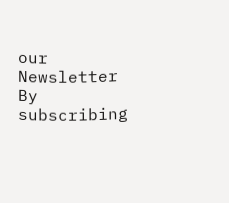our Newsletter
By subscribing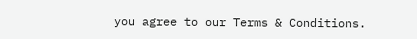you agree to our Terms & Conditions.